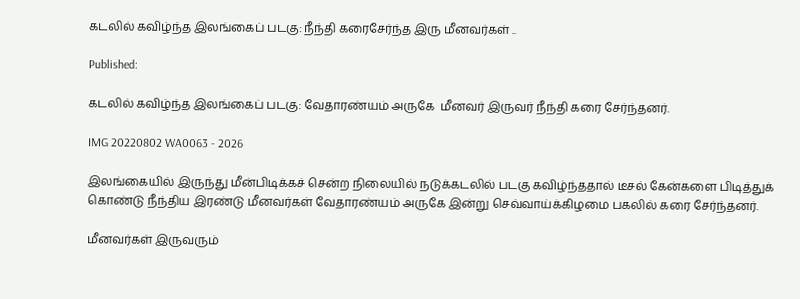கடலில் கவிழ்ந்த இலங்கைப் படகு: நீந்தி கரைசேர்ந்த இரு மீனவர்கள் ..

Published:

கடலில் கவிழ்ந்த இலங்கைப் படகு: வேதாரண்யம் அருகே  மீனவர் இருவர் நீந்தி கரை சேர்ந்தனர்.

IMG 20220802 WA0063 - 2026

இலங்கையில் இருந்து மீன்பிடிக்கச் சென்ற நிலையில் நடுக்கடலில் படகு கவிழ்ந்ததால் டீசல் கேன்களை பிடித்துக் கொண்டு நீந்திய இரண்டு மீனவர்கள் வேதாரண்யம் அருகே இன்று செவ்வாய்க்கிழமை பகலில் கரை சேர்ந்தனர்.

மீனவர்கள் இருவரும்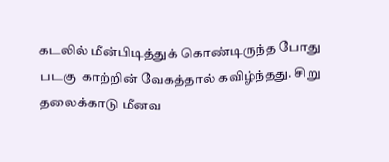கடலில் மீன்பிடித்துக் கொண்டிருந்த போது படகு  காற்றின் வேகத்தால் கவிழ்ந்தது. சிறு தலைக்காடு மீனவ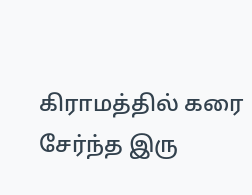கிராமத்தில் கரை சேர்ந்த இரு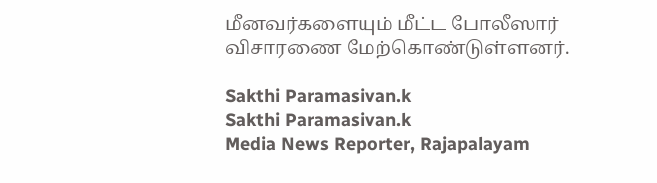மீனவர்களையும் மீட்ட போலீஸார் விசாரணை மேற்கொண்டுள்ளனர்.

Sakthi Paramasivan.k
Sakthi Paramasivan.k
Media News Reporter, Rajapalayam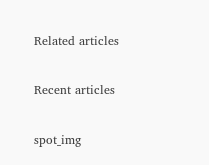Related articles

Recent articles

spot_img